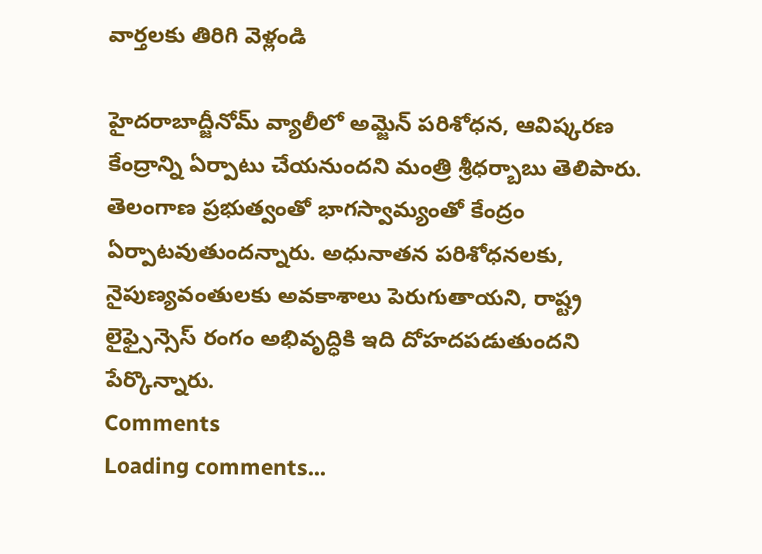వార్తలకు తిరిగి వెళ్లండి

హైదరాబాద్జీనోమ్ వ్యాలీలో అమ్జెన్ పరిశోధన, ఆవిష్కరణ కేంద్రాన్ని ఏర్పాటు చేయనుందని మంత్రి శ్రీధర్బాబు తెలిపారు.
తెలంగాణ ప్రభుత్వంతో భాగస్వామ్యంతో కేంద్రం ఏర్పాటవుతుందన్నారు. అధునాతన పరిశోధనలకు, నైపుణ్యవంతులకు అవకాశాలు పెరుగుతాయని, రాష్ట్ర లైఫ్సైన్సెస్ రంగం అభివృద్ధికి ఇది దోహదపడుతుందని పేర్కొన్నారు.
Comments
Loading comments...